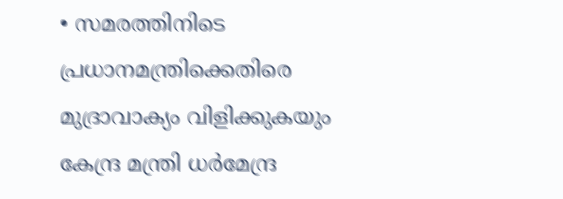• സമരത്തിനിടെ പ്രധാനമന്ത്രിക്കെതിരെ മുദ്രാവാക്യം വിളിക്കുകയും കേന്ദ്ര മന്ത്രി ധര്‍മേന്ദ്ര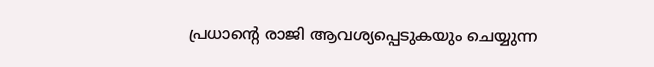പ്രധാന്റെ രാജി ആവശ്യപ്പെടുകയും ചെയ്യുന്ന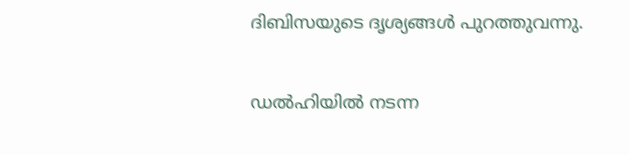ദിബിസയുടെ ദൃശ്യങ്ങള്‍ പുറത്തുവന്നു.

ഡല്‍ഹിയില്‍ നടന്ന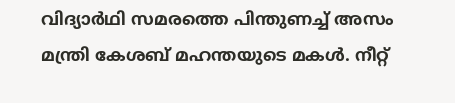വിദ്യാര്‍ഥി സമരത്തെ പിന്തുണച്ച് അസം മന്ത്രി കേശബ് മഹന്തയുടെ മകള്‍. നീറ്റ്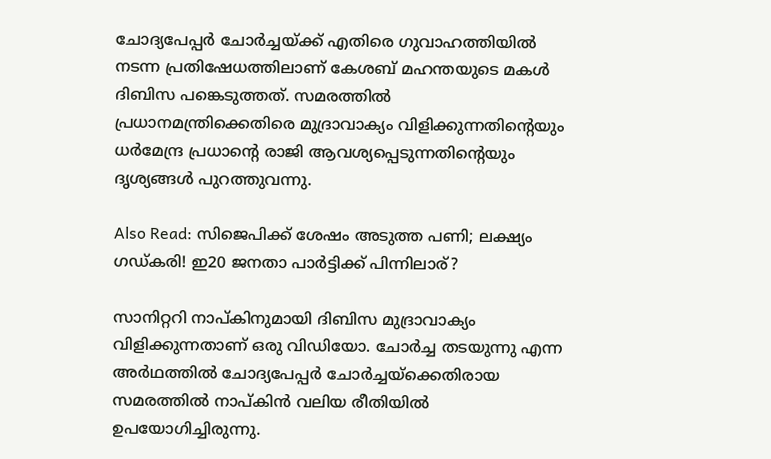ചോദ്യപേപ്പര്‍ ചോര്‍ച്ചയ്ക്ക് എതിരെ ഗുവാഹത്തിയില്‍ നടന്ന പ്രതിഷേധത്തിലാണ് കേശബ് മഹന്തയുടെ മകള്‍ ദിബിസ പങ്കെടുത്തത്. സമരത്തില്‍ പ്രധാനമന്ത്രിക്കെതിരെ മുദ്രാവാക്യം വിളിക്കുന്നതിന്‍റെയും ധര്‍മേന്ദ്ര പ്രധാന്‍റെ രാജി ആവശ്യപ്പെടുന്നതിന്‍റെയും ദൃശ്യങ്ങള്‍ പുറത്തുവന്നു.

Also Read: സിജെപിക്ക് ശേഷം അടുത്ത പണി; ലക്ഷ്യം ഗഡ്കരി! ഇ20 ജനതാ പാര്‍ട്ടിക്ക് പിന്നിലാര്?

സാനിറ്ററി നാപ്കിനുമായി ദിബിസ മുദ്രാവാക്യം വിളിക്കുന്നതാണ് ഒരു വിഡിയോ. ചോർച്ച തടയുന്നു എന്ന അര്‍ഥത്തില്‍ ചോദ്യപേപ്പര്‍ ചോര്‍ച്ചയ്ക്കെതിരായ സമരത്തില്‍ നാപ്കിന്‍ വലിയ രീതിയില്‍ ഉപയോഗിച്ചിരുന്നു.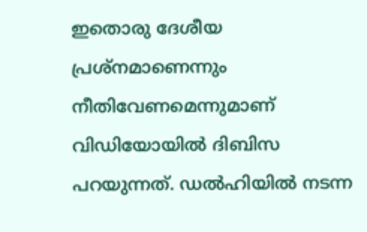ഇതൊരു ദേശീയ പ്രശ്നമാണെന്നും നീതിവേണമെന്നുമാണ് വിഡിയോയില്‍ ദിബിസ പറയുന്നത്. ഡല്‍ഹിയില്‍ നടന്ന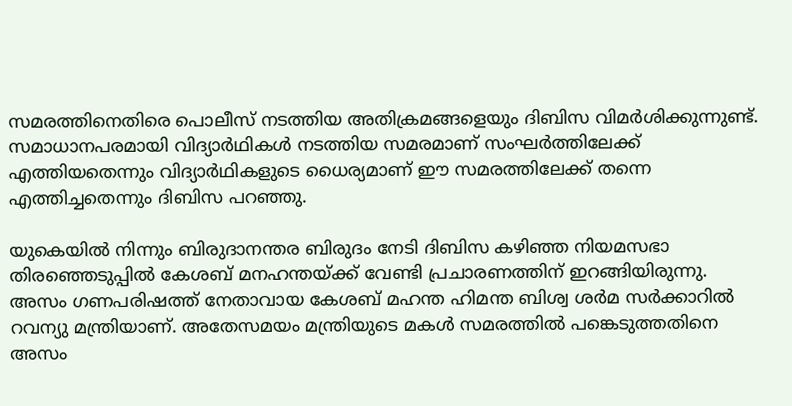സമരത്തിനെതിരെ പൊലീസ് നടത്തിയ അതിക്രമങ്ങളെയും ദിബിസ വിമര്‍ശിക്കുന്നുണ്ട്. സമാധാനപരമായി വിദ്യാര്‍ഥികള്‍ നടത്തിയ സമരമാണ് സംഘര്‍ത്തിലേക്ക് എത്തിയതെന്നും വിദ്യാര്‍ഥികളുടെ ധൈര്യമാണ് ഈ സമരത്തിലേക്ക് തന്നെ എത്തിച്ചതെന്നും ദിബിസ പറഞ്ഞു.

യുകെയില്‍ നിന്നും ബിരുദാനന്തര ബിരുദം നേടി ദിബിസ കഴിഞ്ഞ നിയമസഭാ തിരഞ്ഞെടുപ്പില്‍ കേശബ് മനഹന്തയ്ക്ക് വേണ്ടി പ്രചാരണത്തിന് ഇറങ്ങിയിരുന്നു. അസം ഗണപരിഷത്ത് നേതാവായ കേശബ് മഹന്ത ഹിമന്ത ബിശ്വ ശര്‍മ സര്‍ക്കാറില്‍ റവന്യു മന്ത്രിയാണ്. അതേസമയം മന്ത്രിയുടെ മകള്‍ സമരത്തില്‍ പങ്കെടുത്തതിനെ അസം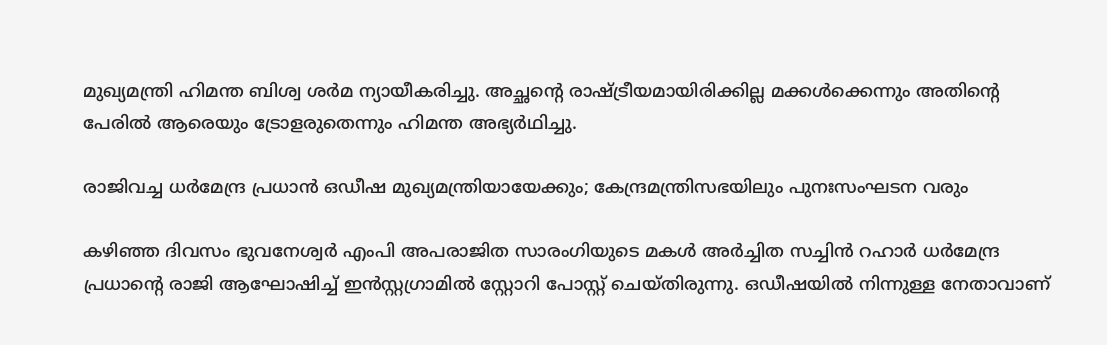മുഖ്യമന്ത്രി ഹിമന്ത ബിശ്വ ശര്‍മ ന്യായീകരിച്ചു. അച്ഛന്‍റെ രാഷ്ട്രീയമായിരിക്കില്ല മക്കള്‍ക്കെന്നും അതിന്‍റെ പേരില്‍ ആരെയും ട്രോളരുതെന്നും ഹിമന്ത അഭ്യര്‍ഥിച്ചു.

രാജിവച്ച ധര്‍മേന്ദ്ര പ്രധാന്‍ ഒഡീഷ മുഖ്യമന്ത്രിയായേക്കും; കേന്ദ്രമന്ത്രിസഭയിലും പുനഃസംഘടന വരും

കഴിഞ്ഞ ദിവസം ഭുവനേശ്വര്‍ എംപി അപരാജിത സാരംഗിയുടെ മകള്‍ അര്‍ച്ചിത സച്ചിന്‍ റഹാര്‍ ധര്‍മേന്ദ്ര പ്രധാന്‍റെ രാജി ആഘോഷിച്ച് ഇന്‍സ്റ്റഗ്രാമില്‍ സ്റ്റോറി പോസ്റ്റ് ചെയ്തിരുന്നു. ഒഡീഷയില്‍ നിന്നുള്ള നേതാവാണ്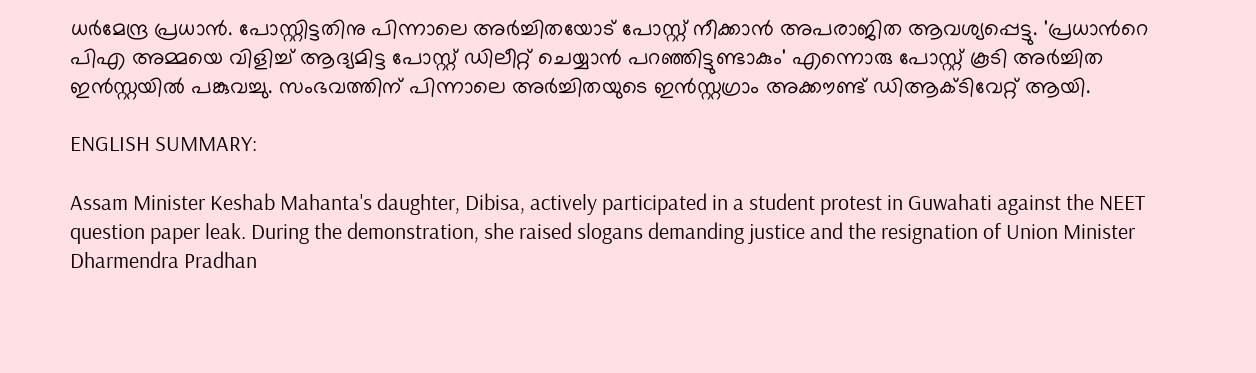ധര്‍മേന്ദ്ര പ്രധാന്‍. പോസ്റ്റിട്ടതിനു പിന്നാലെ അര്‍ച്ചിതയോട് പോസ്റ്റ് നീക്കാന്‍ അപരാജിത ആവശ്യപ്പെട്ടു. 'പ്രധാന്‍റെ പിഎ അമ്മയെ വിളിച്ച് ആദ്യമിട്ട പോസ്റ്റ് ഡിലീറ്റ് ചെയ്യാന്‍ പറഞ്ഞിട്ടുണ്ടാകും' എന്നൊരു പോസ്റ്റ് കൂടി അര്‍ച്ചിത ഇന്‍സ്റ്റയില്‍ പങ്കുവച്ചു. സംഭവത്തിന് പിന്നാലെ അര്‍ച്ചിതയുടെ ഇന്‍സ്റ്റഗ്രാം അക്കൗണ്ട് ഡിആക്ടിവേറ്റ് ആയി.

ENGLISH SUMMARY:

Assam Minister Keshab Mahanta's daughter, Dibisa, actively participated in a student protest in Guwahati against the NEET question paper leak. During the demonstration, she raised slogans demanding justice and the resignation of Union Minister Dharmendra Pradhan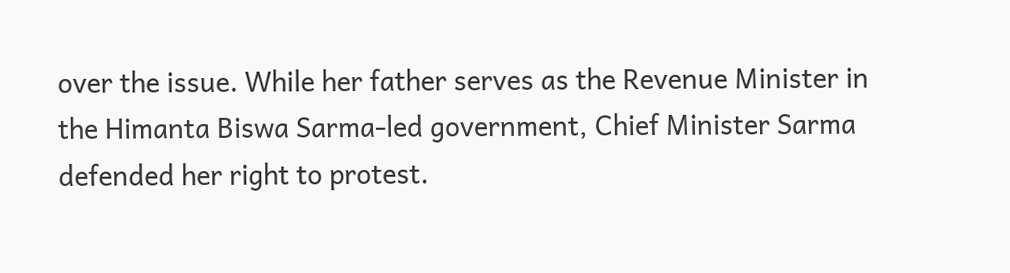over the issue. While her father serves as the Revenue Minister in the Himanta Biswa Sarma-led government, Chief Minister Sarma defended her right to protest.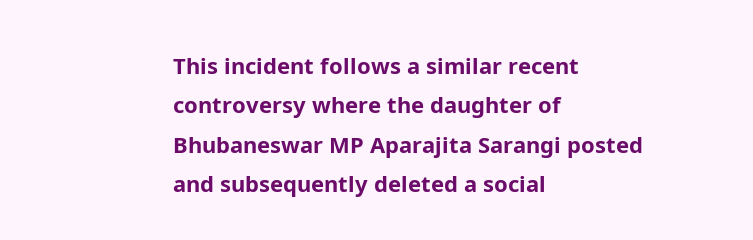This incident follows a similar recent controversy where the daughter of Bhubaneswar MP Aparajita Sarangi posted and subsequently deleted a social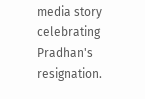media story celebrating Pradhan's resignation.